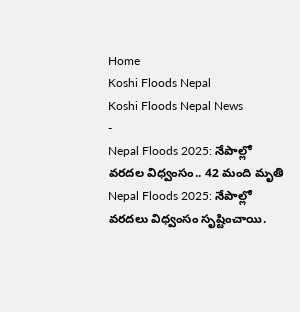Home
Koshi Floods Nepal
Koshi Floods Nepal News
-
Nepal Floods 2025: నేపాల్లో వరదల విధ్వంసం.. 42 మంది మృతి
Nepal Floods 2025: నేపాల్లో వరదలు విధ్వంసం సృష్టించాయి.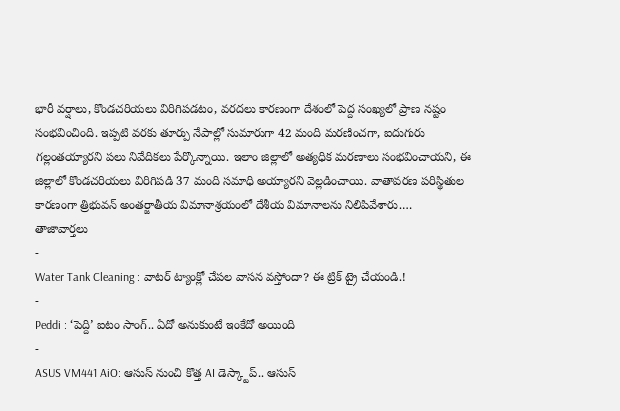భారీ వర్షాలు, కొండచరియలు విరిగిపడటం, వరదలు కారణంగా దేశంలో పెద్ద సంఖ్యలో ప్రాణ నష్టం సంభవించింది. ఇప్పటి వరకు తూర్పు నేపాల్లో సుమారుగా 42 మంది మరణించగా, ఐదుగురు గల్లంతయ్యారని పలు నివేదికలు పేర్కొన్నాయి. ఇలాం జిల్లాలో అత్యధిక మరణాలు సంభవించాయని, ఈ జిల్లాలో కొండచరియలు విరిగిపడి 37 మంది సమాధి అయ్యారని వెల్లడించాయి. వాతావరణ పరిస్థితుల కారణంగా త్రిభువన్ అంతర్జాతీయ విమానాశ్రయంలో దేశీయ విమానాలను నిలిపివేశారు.…
తాజావార్తలు
-
Water Tank Cleaning : వాటర్ ట్యాంక్లో చేపల వాసన వస్తోందా? ఈ ట్రిక్ ట్రై చేయండి.!
-
Peddi : ‘పెద్ది’ ఐటం సాంగ్.. ఏదో అనుకుంటే ఇంకేదో అయింది
-
ASUS VM441 AiO: ఆసుస్ నుంచి కొత్త AI డెస్క్టాప్.. ఆసుస్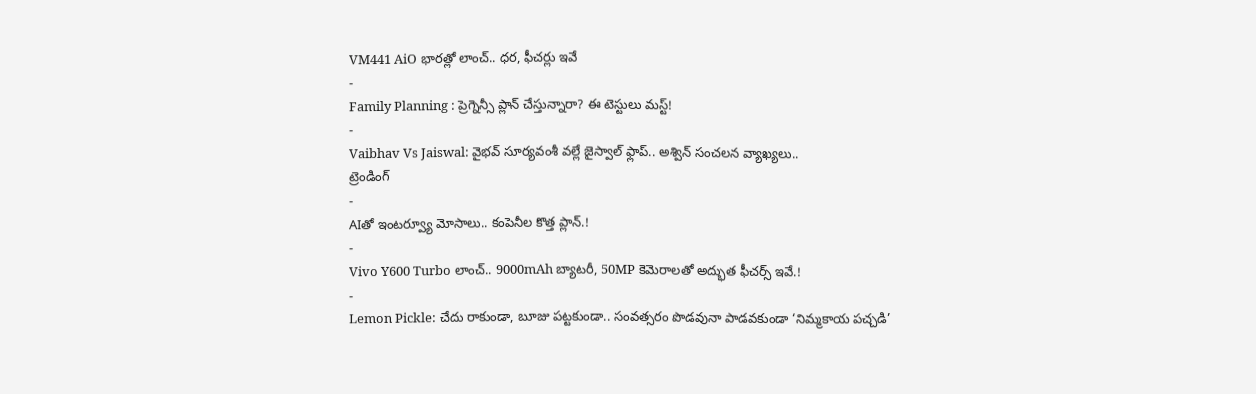VM441 AiO భారత్లో లాంచ్.. ధర, ఫీచర్లు ఇవే
-
Family Planning : ప్రెగ్నెన్సీ ప్లాన్ చేస్తున్నారా? ఈ టెస్టులు మస్ట్!
-
Vaibhav Vs Jaiswal: వైభవ్ సూర్యవంశీ వల్లే జైస్వాల్ ఫ్లాప్.. అశ్విన్ సంచలన వ్యాఖ్యలు..
ట్రెండింగ్
-
AIతో ఇంటర్వ్యూ మోసాలు.. కంపెనీల కొత్త ప్లాన్.!
-
Vivo Y600 Turbo లాంచ్.. 9000mAh బ్యాటరీ, 50MP కెమెరాలతో అద్భుత ఫీచర్స్ ఇవే.!
-
Lemon Pickle: చేదు రాకుండా, బూజు పట్టకుండా.. సంవత్సరం పొడవునా పాడవకుండా ‘నిమ్మకాయ పచ్చడి’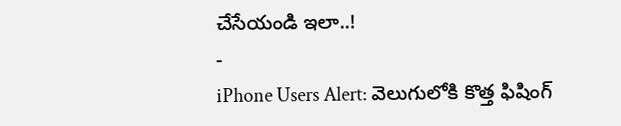చేసేయండి ఇలా..!
-
iPhone Users Alert: వెలుగులోకి కొత్త ఫిషింగ్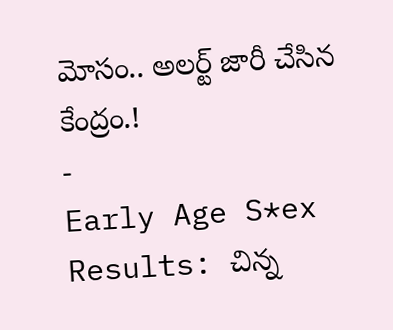మోసం.. అలర్ట్ జారీ చేసిన కేంద్రం.!
-
Early Age S*ex Results: చిన్న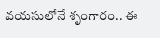వయసులోనే శృంగారం.. ఈ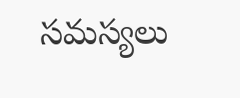సమస్యలు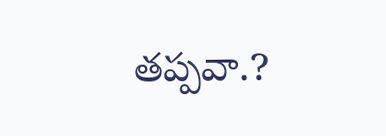తప్పవా.?